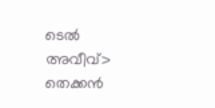ടെൽ അവീവ്> തെക്കൻ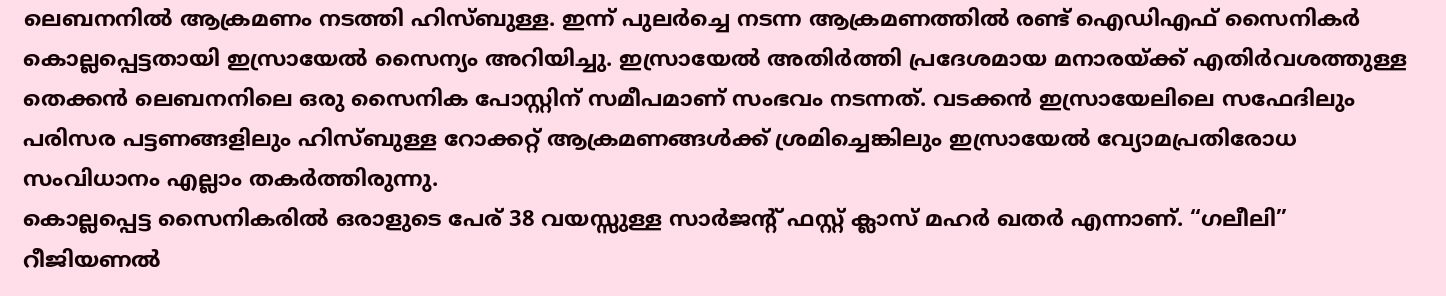ലെബനനിൽ ആക്രമണം നടത്തി ഹിസ്ബുള്ള. ഇന്ന് പുലർച്ചെ നടന്ന ആക്രമണത്തിൽ രണ്ട് ഐഡിഎഫ് സൈനികർ കൊല്ലപ്പെട്ടതായി ഇസ്രായേൽ സൈന്യം അറിയിച്ചു. ഇസ്രായേൽ അതിർത്തി പ്രദേശമായ മനാരയ്ക്ക് എതിർവശത്തുള്ള തെക്കൻ ലെബനനിലെ ഒരു സൈനിക പോസ്റ്റിന് സമീപമാണ് സംഭവം നടന്നത്. വടക്കൻ ഇസ്രായേലിലെ സഫേദിലും പരിസര പട്ടണങ്ങളിലും ഹിസ്ബുള്ള റോക്കറ്റ് ആക്രമണങ്ങൾക്ക് ശ്രമിച്ചെങ്കിലും ഇസ്രായേൽ വ്യോമപ്രതിരോധ സംവിധാനം എല്ലാം തകർത്തിരുന്നു.
കൊല്ലപ്പെട്ട സൈനികരിൽ ഒരാളുടെ പേര് 38 വയസ്സുള്ള സാർജന്റ് ഫസ്റ്റ് ക്ലാസ് മഹർ ഖതർ എന്നാണ്. “ഗലീലി” റീജിയണൽ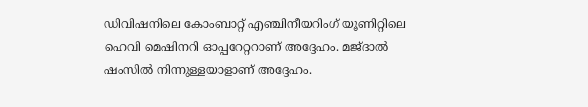ഡിവിഷനിലെ കോംബാറ്റ് എഞ്ചിനീയറിംഗ് യൂണിറ്റിലെ ഹെവി മെഷിനറി ഓപ്പറേറ്ററാണ് അദ്ദേഹം. മജ്ദാൽ ഷംസിൽ നിന്നുള്ളയാളാണ് അദ്ദേഹം.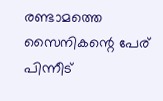രണ്ടാമത്തെ സൈനികന്റെ പേര് പിന്നീട്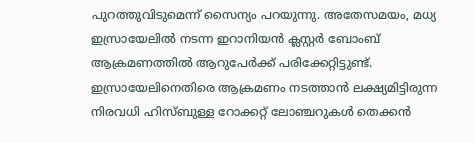പുറത്തുവിടുമെന്ന് സൈന്യം പറയുന്നു. അതേസമയം, മധ്യ ഇസ്രായേലിൽ നടന്ന ഇറാനിയൻ ക്ലസ്റ്റർ ബോംബ് ആക്രമണത്തിൽ ആറുപേർക്ക് പരിക്കേറ്റിട്ടുണ്ട്. ഇസ്രായേലിനെതിരെ ആക്രമണം നടത്താൻ ലക്ഷ്യമിട്ടിരുന്ന നിരവധി ഹിസ്ബുള്ള റോക്കറ്റ് ലോഞ്ചറുകൾ തെക്കൻ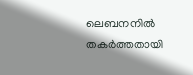ലെബനനിൽ തകർത്തതായി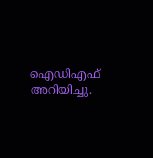ഐഡിഎഫ് അറിയിച്ചു.